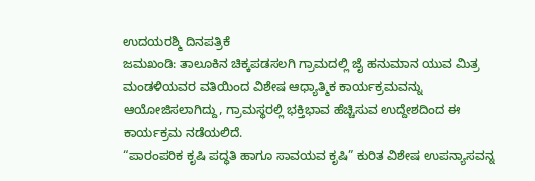ಉದಯರಶ್ಮಿ ದಿನಪತ್ರಿಕೆ
ಜಮಖಂಡಿ: ತಾಲೂಕಿನ ಚಿಕ್ಕಪಡಸಲಗಿ ಗ್ರಾಮದಲ್ಲಿ ಜೈ ಹನುಮಾನ ಯುವ ಮಿತ್ರ ಮಂಡಳಿಯವರ ವತಿಯಿಂದ ವಿಶೇಷ ಆಧ್ಯಾತ್ಮಿಕ ಕಾರ್ಯಕ್ರಮವನ್ನು ಆಯೋಜಿಸಲಾಗಿದ್ದು, ಗ್ರಾಮಸ್ಥರಲ್ಲಿ ಭಕ್ತಿಭಾವ ಹೆಚ್ಚಿಸುವ ಉದ್ದೇಶದಿಂದ ಈ ಕಾರ್ಯಕ್ರಮ ನಡೆಯಲಿದೆ.
“ಪಾರಂಪರಿಕ ಕೃಷಿ ಪದ್ಧತಿ ಹಾಗೂ ಸಾವಯವ ಕೃಷಿ” ಕುರಿತ ವಿಶೇಷ ಉಪನ್ಯಾಸವನ್ನ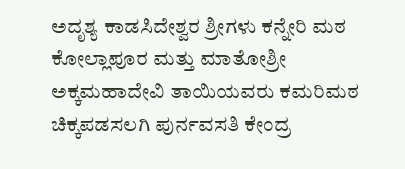ಅದೃಶ್ಯ ಕಾಡಸಿದೇಶ್ವರ ಶ್ರೀಗಳು ಕನ್ನೇರಿ ಮಠ ಕೋಲ್ಲಾಪೂರ ಮತ್ತು ಮಾತೋಶ್ರೀ ಅಕ್ಕಮಹಾದೇವಿ ತಾಯಿಯವರು ಕಮರಿಮಠ ಚಿಕ್ಕಪಡಸಲಗಿ ಪುರ್ನವಸತಿ ಕೇಂದ್ರ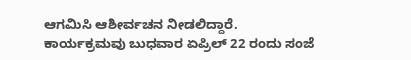ಆಗಮಿಸಿ ಆಶೀರ್ವಚನ ನೀಡಲಿದ್ದಾರೆ.
ಕಾರ್ಯಕ್ರಮವು ಬುಧವಾರ ಏಪ್ರಿಲ್ 22 ರಂದು ಸಂಜೆ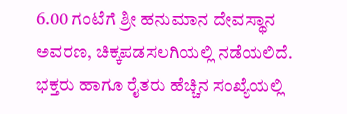6.00 ಗಂಟೆಗೆ ಶ್ರೀ ಹನುಮಾನ ದೇವಸ್ಥಾನ ಅವರಣ, ಚಿಕ್ಕಪಡಸಲಗಿಯಲ್ಲಿ ನಡೆಯಲಿದೆ. ಭಕ್ತರು ಹಾಗೂ ರೈತರು ಹೆಚ್ಚಿನ ಸಂಖ್ಯೆಯಲ್ಲಿ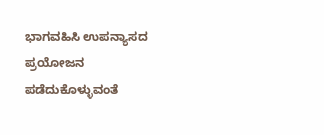ಭಾಗವಹಿಸಿ ಉಪನ್ಯಾಸದ ಪ್ರಯೋಜನ ಪಡೆದುಕೊಳ್ಳುವಂತೆ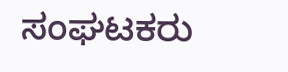ಸಂಘಟಕರು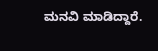ಮನವಿ ಮಾಡಿದ್ದಾರೆ.